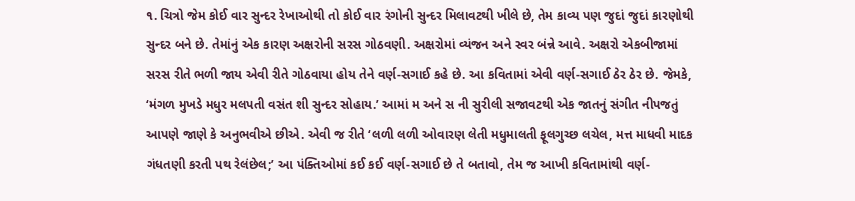૧. ચિત્રો જેમ કોઈ વાર સુન્દર રેખાઓથી તો કોઈ વાર રંગોની સુન્દર મિલાવટથી ખીલે છે, તેમ કાવ્ય પણ જુદાં જુદાં કારણોથી સુન્દર બને છે. તેમાંનું એક કારણ અક્ષરોની સરસ ગોઠવણી. અક્ષરોમાં વ્યંજન અને સ્વર બંન્ને આવે. અક્ષરો એકબીજામાં સરસ રીતે ભળી જાય એવી રીતે ગોઠવાયા હોય તેને વર્ણ-સગાઈ કહે છે. આ કવિતામાં એવી વર્ણ-સગાઈ ઠેર ઠેર છે. જેમકે, ‘મંગળ મુખડે મધુર મલપતી વસંત શી સુન્દર સોહાય.’ આમાં મ અને સ ની સુરીલી સજાવટથી એક જાતનું સંગીત નીપજતું આપણે જાણે કે અનુભવીએ છીએ. એવી જ રીતે ‘લળી લળી ઓવારણ લેતી મધુમાલતી ફૂલગુચ્છ લચેલ, મત્ત માધવી માદક ગંધતણી કરતી પથ રેલંછેલ;’ આ પંક્તિઓમાં કઈ કઈ વર્ણ-સગાઈ છે તે બતાવો, તેમ જ આખી કવિતામાંથી વર્ણ-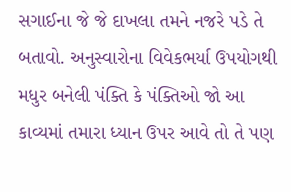સગાઈના જે જે દાખલા તમને નજરે પડે તે બતાવો. અનુસ્વારોના વિવેકભર્યા ઉપયોગથી મધુર બનેલી પંક્તિ કે પંક્તિઓ જો આ કાવ્યમાં તમારા ધ્યાન ઉપર આવે તો તે પણ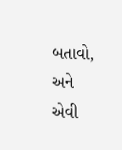બતાવો, અને એવી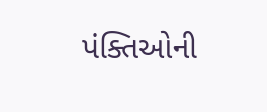પંક્તિઓની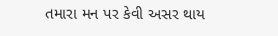તમારા મન પર કેવી અસર થાય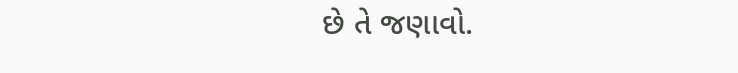છે તે જણાવો.